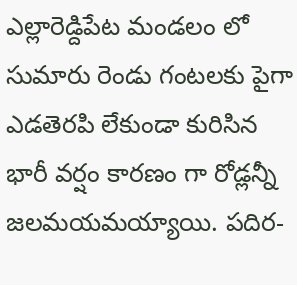ఎల్లారెడ్దిపేట మండలం లో సుమారు రెండు గంటలకు పైగా ఎడతెరపి లేకుండా కురిసిన భారీ వర్షం కారణం గా రోడ్లన్నీ జలమయమయ్యాయి. పదిర-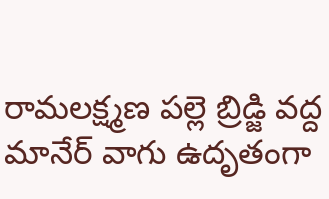రామలక్ష్మణ పల్లె బ్రిడ్జి వద్ద మానేర్ వాగు ఉదృతంగా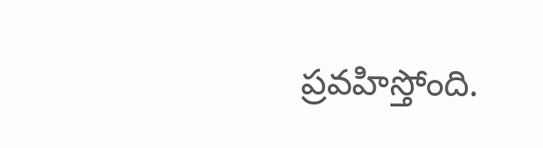ప్రవహిస్తోంది.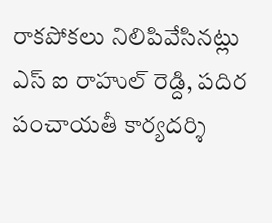రాకపోకలు నిలిపివేసినట్లు ఎస్ ఐ రాహుల్ రెడ్ది, పదిర పంచాయతీ కార్యదర్శి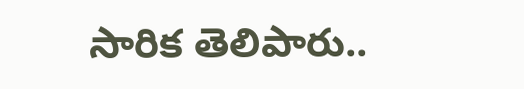సారిక తెలిపారు..